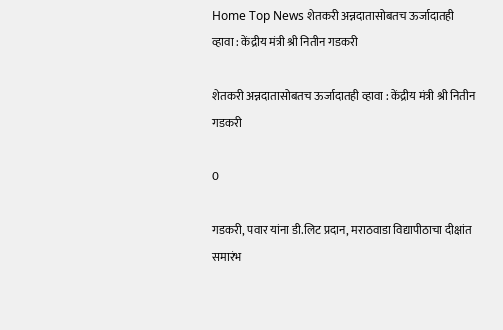Home Top News शेतकरी अन्नदातासोबतच ऊर्जादातही व्हावा : केंद्रीय मंत्री श्री नितीन गडकरी

शेतकरी अन्नदातासोबतच ऊर्जादातही व्हावा : केंद्रीय मंत्री श्री नितीन गडकरी

0

गडकरी, पवार यांना डी.लिट प्रदान, मराठवाडा विद्यापीठाचा दीक्षांत समारंभ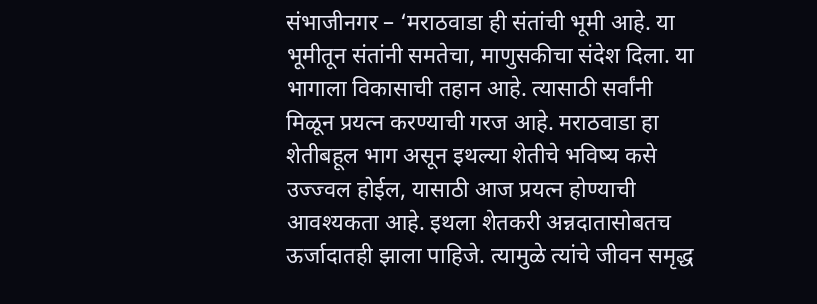संभाजीनगर – ‘मराठवाडा ही संतांची भूमी आहे. या भूमीतून संतांनी समतेचा, माणुसकीचा संदेश दिला. या भागाला विकासाची तहान आहे. त्यासाठी सर्वांनी मिळून प्रयत्न करण्याची गरज आहे. मराठवाडा हा शेतीबहूल भाग असून इथल्या शेतीचे भविष्य कसे उज्ज्वल होईल, यासाठी आज प्रयत्न होण्याची आवश्यकता आहे. इथला शेतकरी अन्नदातासोबतच ऊर्जादातही झाला पाहिजे. त्यामुळे त्यांचे जीवन समृद्ध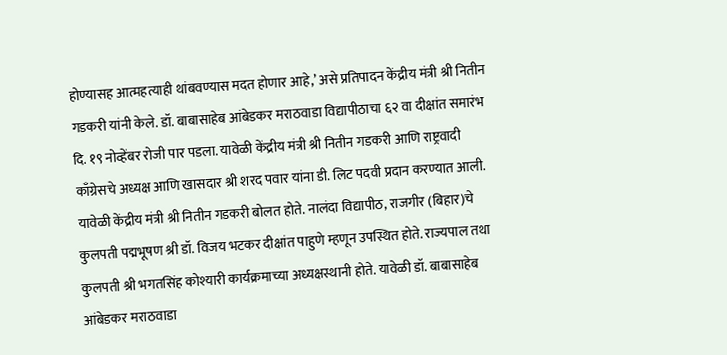होण्यासह आत्महत्याही थांबवण्यास मदत होणार आहे,’ असे प्रतिपादन केंद्रीय मंत्री श्री नितीन गडकरी यांनी केले. डॉ. बाबासाहेब आंबेडकर मराठवाडा विद्यापीठाचा ६२ वा दीक्षांत समारंभ दि. १९ नोव्हेंबर रोजी पार पडला. यावेळी केंद्रीय मंत्री श्री नितीन गडकरी आणि राष्ट्रवादी काँग्रेसचे अध्यक्ष आणि खासदार श्री शरद पवार यांना डी. लिट पदवी प्रदान करण्यात आली. यावेळी केंद्रीय मंत्री श्री नितीन गडकरी बोलत होते. नालंदा विद्यापीठ, राजगीर (बिहार)चे कुलपती पद्मभूषण श्री डॉ. विजय भटकर दीक्षांत पाहुणे म्हणून उपस्थित होते. राज्यपाल तथा कुलपती श्री भगतसिंह कोश्यारी कार्यक्रमाच्या अध्यक्षस्थानी होते. यावेळी डॉ. बाबासाहेब आंबेडकर मराठवाडा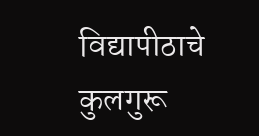विद्यापीठाचे कुलगुरू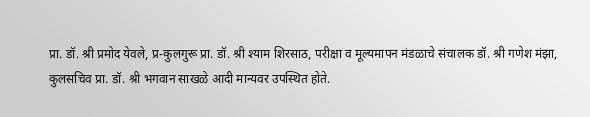प्रा. डॉ. श्री प्रमोद येवले, प्र-कुलगुरू प्रा. डॉ. श्री श्याम शिरसाठ, परीक्षा व मूल्यमापन मंडळाचे संचालक डॉ. श्री गणेश मंझा, कुलसचिव प्रा. डॉ. श्री भगवान साखळे आदी मान्यवर उपस्थित होते.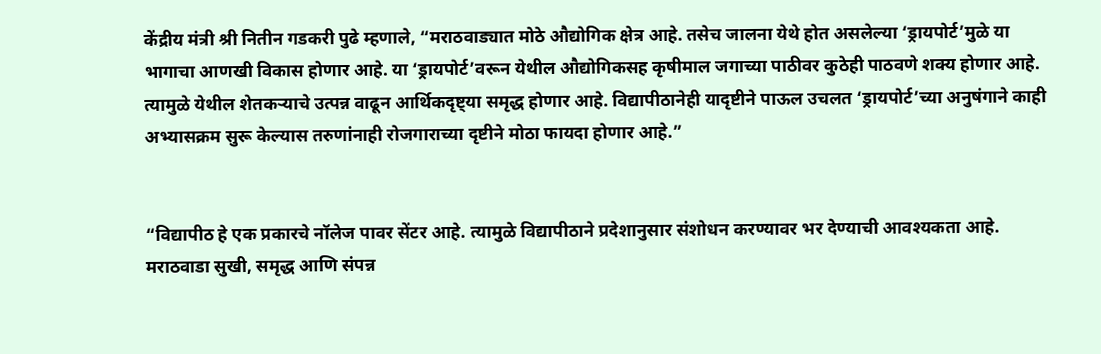केंद्रीय मंत्री श्री नितीन गडकरी पुढे म्हणाले, “मराठवाड्यात मोठे औद्योगिक क्षेत्र आहे. तसेच जालना येथे होत असलेल्या ‘ड्रायपोर्ट’मुळे या भागाचा आणखी विकास होणार आहे. या ‘ड्रायपोर्ट’वरून येथील औद्योगिकसह कृषीमाल जगाच्या पाठीवर कुठेही पाठवणे शक्य होणार आहे. त्यामुळे येथील शेतकऱ्याचे उत्पन्न वाढून आर्थिकदृष्ट्या समृद्ध होणार आहे. विद्यापीठानेही यादृष्टीने पाऊल उचलत ‘ड्रायपोर्ट’च्या अनुषंगाने काही अभ्यासक्रम सुरू केल्यास तरुणांनाही रोजगाराच्या दृष्टीने मोठा फायदा होणार आहे.”


“विद्यापीठ हे एक प्रकारचे नॉलेज पावर सेंटर आहे. त्यामुळे विद्यापीठाने प्रदेशानुसार संशोधन करण्यावर भर देण्याची आवश्यकता आहे. मराठवाडा सुखी, समृद्ध आणि संपन्न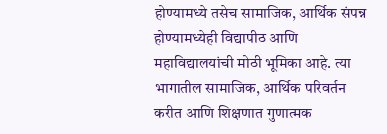होण्यामध्ये तसेच सामाजिक, आर्थिक संपन्न होण्यामध्येही विद्यापीठ आणि महाविद्यालयांची मोठी भूमिका आहे. त्या भागातील सामाजिक, आर्थिक परिवर्तन करीत आणि शिक्षणात गुणात्मक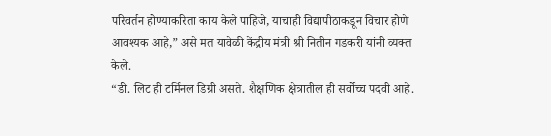परिवर्तन होण्याकरिता काय केले पाहिजे, याचाही विद्यापीठाकडून विचार होणे आवश्यक आहे,” असे मत यावेळी केंद्रीय मंत्री श्री नितीन गडकरी यांनी व्यक्त केले.
“डी. लिट ही टर्मिनल डिग्री असते. शैक्षणिक क्षेत्रातील ही सर्वोच्च पदवी आहे.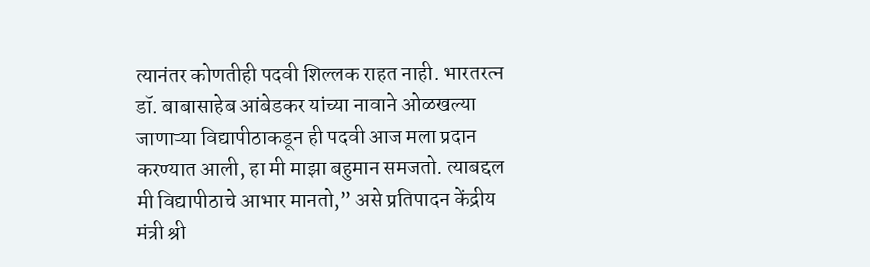त्यानंतर कोणतीही पदवी शिल्लक राहत नाही. भारतरत्न डॉ. बाबासाहेब आंबेडकर यांच्या नावाने ओळखल्या जाणाऱ्या विद्यापीठाकडून ही पदवी आज मला प्रदान करण्यात आली, हा मी माझा बहुमान समजतो. त्याबद्दल मी विद्यापीठाचे आभार मानतो,” असे प्रतिपादन केंद्रीय मंत्री श्री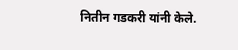नितीन गडकरी यांनी केले.